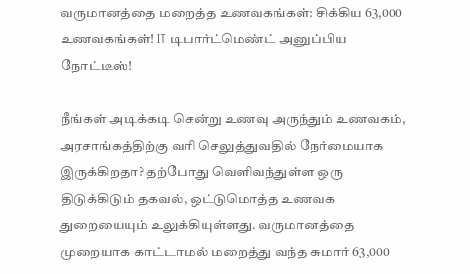வருமானத்தை மறைத்த உணவகங்கள்: சிக்கிய 63,000 உணவகங்கள்! IT டிபார்ட்மெண்ட் அனுப்பிய நோட்டீஸ்!

நீங்கள் அடிக்கடி சென்று உணவு அருந்தும் உணவகம், அரசாங்கத்திற்கு வரி செலுத்துவதில் நேர்மையாக இருக்கிறதா? தற்போது வெளிவந்துள்ள ஒரு திடுக்கிடும் தகவல், ஒட்டுமொத்த உணவக துறையையும் உலுக்கியுள்ளது. வருமானத்தை முறையாக காட்டாமல் மறைத்து வந்த சுமார் 63,000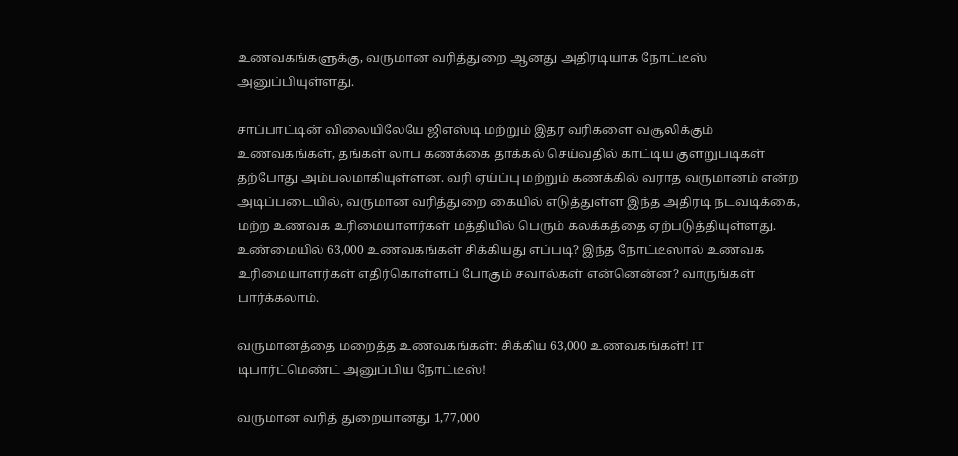உணவகங்களுக்கு, வருமான வரித்துறை ஆனது அதிரடியாக நோட்டீஸ் அனுப்பியுள்ளது.

சாப்பாட்டின் விலையிலேயே ஜிஎஸ்டி மற்றும் இதர வரிகளை வசூலிக்கும் உணவகங்கள், தங்கள் லாப கணக்கை தாக்கல் செய்வதில் காட்டிய குளறுபடிகள் தற்போது அம்பலமாகியுள்ளன. வரி ஏய்ப்பு மற்றும் கணக்கில் வராத வருமானம் என்ற அடிப்படையில், வருமான வரித்துறை கையில் எடுத்துள்ள இந்த அதிரடி நடவடிக்கை, மற்ற உணவக உரிமையாளர்கள் மத்தியில் பெரும் கலக்கத்தை ஏற்படுத்தியுள்ளது. உண்மையில் 63,000 உணவகங்கள் சிக்கியது எப்படி? இந்த நோட்டீஸால் உணவக உரிமையாளர்கள் எதிர்கொள்ளப் போகும் சவால்கள் என்னென்ன? வாருங்கள் பார்க்கலாம்.

வருமானத்தை மறைத்த உணவகங்கள்: சிக்கிய 63,000 உணவகங்கள்! IT டிபார்ட்மெண்ட் அனுப்பிய நோட்டீஸ்!

வருமான வரித் துறையானது 1,77,000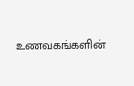உணவகங்களின்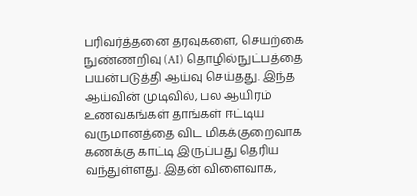பரிவர்த்தனை தரவுகளை, செயற்கை நுண்ணறிவு (AI) தொழில்நுட்பத்தை பயன்படுத்தி ஆய்வு செய்தது. இந்த ஆய்வின் முடிவில், பல ஆயிரம் உணவகங்கள் தாங்கள் ஈட்டிய வருமானத்தை விட மிகக்குறைவாக கணக்கு காட்டி இருப்பது தெரிய வந்துள்ளது. இதன் விளைவாக,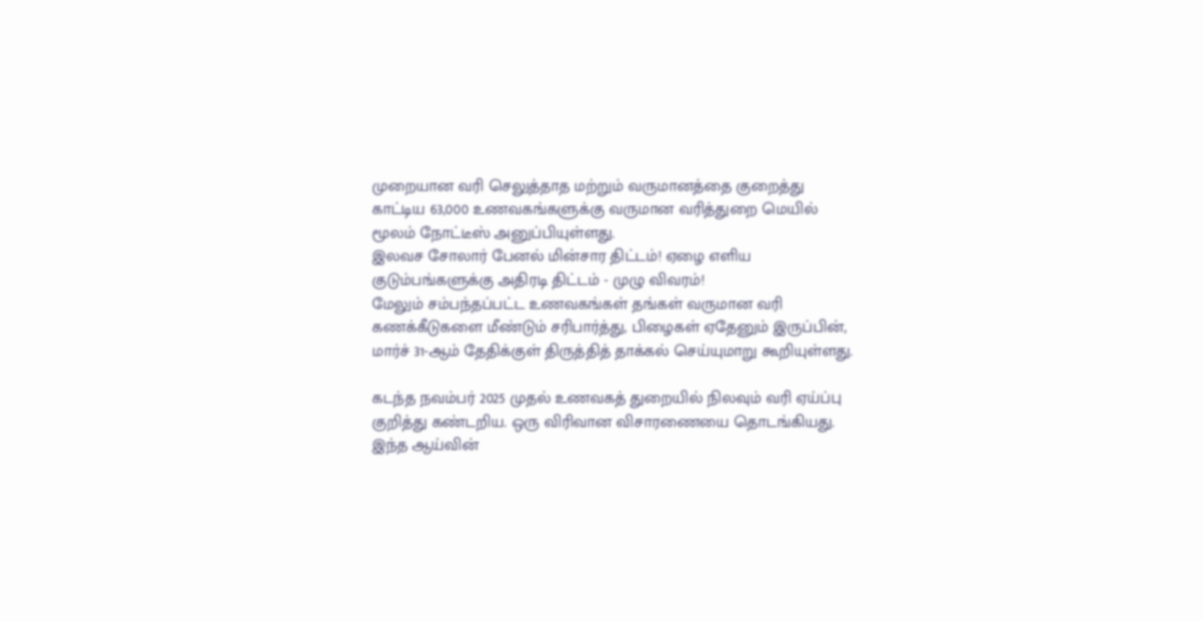முறையான வரி செலுத்தாத மற்றும் வருமானத்தை குறைத்து காட்டிய 63,000 உணவகங்களுக்கு வருமான வரித்துறை மெயில் மூலம் நோட்டீஸ் அனுப்பியுள்ளது.
இலவச சோலார் பேனல் மின்சார திட்டம்! ஏழை எளிய குடும்பங்களுக்கு அதிரடி திட்டம் - முழு விவரம்!
மேலும் சம்பந்தப்பட்ட உணவகங்கள் தங்கள் வருமான வரி கணக்கீடுகளை மீண்டும் சரிபார்த்து, பிழைகள் ஏதேனும் இருப்பின், மார்ச் 31-ஆம் தேதிக்குள் திருத்தித் தாக்கல் செய்யுமாறு கூறியுள்ளது.

கடந்த நவம்பர் 2025 முதல் உணவகத் துறையில் நிலவும் வரி ஏய்ப்பு குறித்து கண்டறிய. ஒரு விரிவான விசாரணையை தொடங்கியது. இந்த ஆய்வின்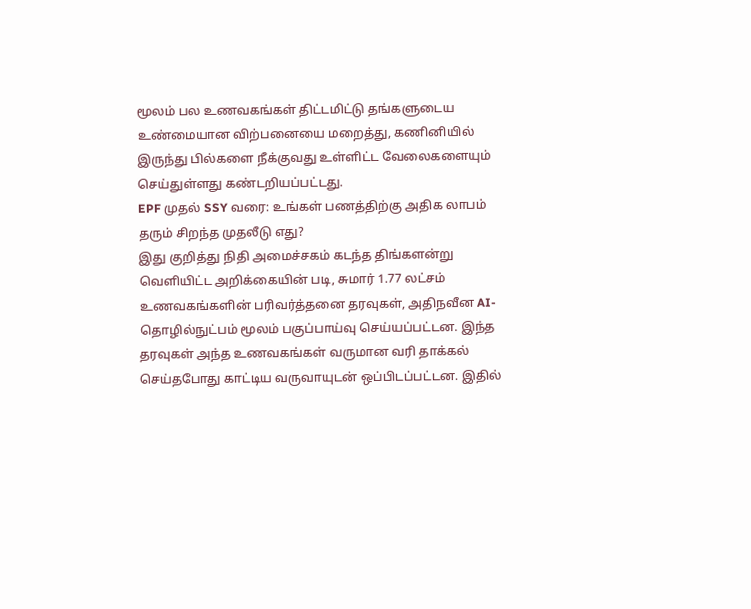மூலம் பல உணவகங்கள் திட்டமிட்டு தங்களுடைய உண்மையான விற்பனையை மறைத்து, கணினியில் இருந்து பில்களை நீக்குவது உள்ளிட்ட வேலைகளையும் செய்துள்ளது கண்டறியப்பட்டது.
EPF முதல் SSY வரை: உங்கள் பணத்திற்கு அதிக லாபம் தரும் சிறந்த முதலீடு எது?
இது குறித்து நிதி அமைச்சகம் கடந்த திங்களன்று வெளியிட்ட அறிக்கையின் படி, சுமார் 1.77 லட்சம் உணவகங்களின் பரிவர்த்தனை தரவுகள், அதிநவீன AI-தொழில்நுட்பம் மூலம் பகுப்பாய்வு செய்யப்பட்டன. இந்த தரவுகள் அந்த உணவகங்கள் வருமான வரி தாக்கல் செய்தபோது காட்டிய வருவாயுடன் ஒப்பிடப்பட்டன. இதில்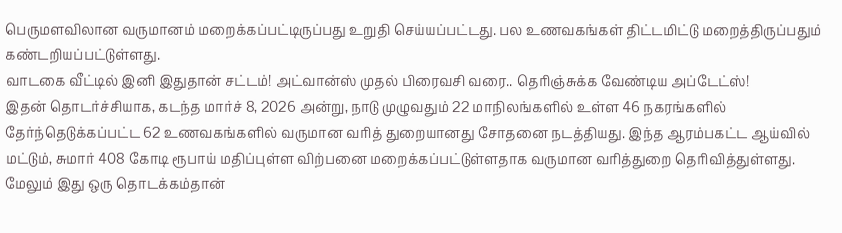பெருமளவிலான வருமானம் மறைக்கப்பட்டிருப்பது உறுதி செய்யப்பட்டது. பல உணவகங்கள் திட்டமிட்டு மறைத்திருப்பதும் கண்டறியப்பட்டுள்ளது.
வாடகை வீட்டில் இனி இதுதான் சட்டம்! அட்வான்ஸ் முதல் பிரைவசி வரை.. தெரிஞ்சுக்க வேண்டிய அப்டேட்ஸ்!
இதன் தொடர்ச்சியாக, கடந்த மார்ச் 8, 2026 அன்று, நாடு முழுவதும் 22 மாநிலங்களில் உள்ள 46 நகரங்களில் தேர்ந்தெடுக்கப்பட்ட 62 உணவகங்களில் வருமான வரித் துறையானது சோதனை நடத்தியது. இந்த ஆரம்பகட்ட ஆய்வில் மட்டும், சுமார் 408 கோடி ரூபாய் மதிப்புள்ள விற்பனை மறைக்கப்பட்டுள்ளதாக வருமான வரித்துறை தெரிவித்துள்ளது. மேலும் இது ஒரு தொடக்கம்தான்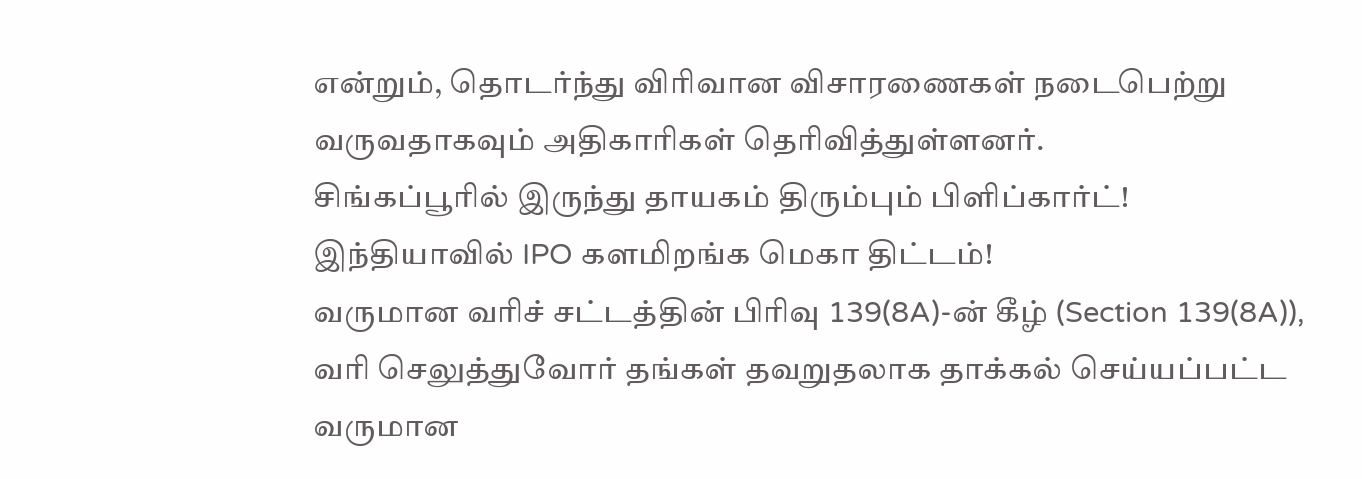என்றும், தொடர்ந்து விரிவான விசாரணைகள் நடைபெற்று வருவதாகவும் அதிகாரிகள் தெரிவித்துள்ளனர்.
சிங்கப்பூரில் இருந்து தாயகம் திரும்பும் பிளிப்கார்ட்! இந்தியாவில் IPO களமிறங்க மெகா திட்டம்!
வருமான வரிச் சட்டத்தின் பிரிவு 139(8A)-ன் கீழ் (Section 139(8A)), வரி செலுத்துவோர் தங்கள் தவறுதலாக தாக்கல் செய்யப்பட்ட வருமான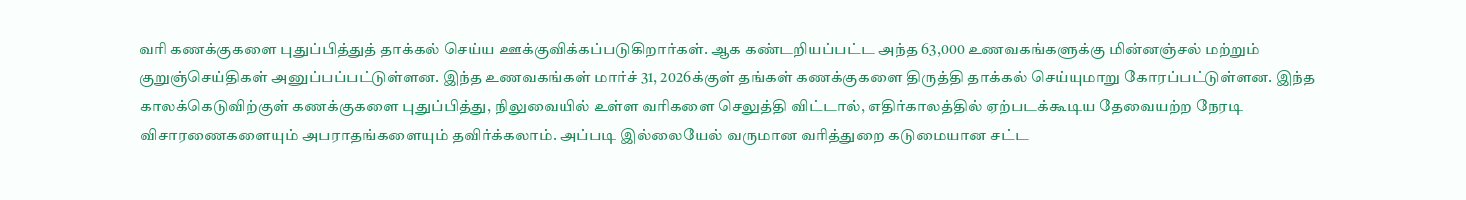வரி கணக்குகளை புதுப்பித்துத் தாக்கல் செய்ய ஊக்குவிக்கப்படுகிறார்கள். ஆக கண்டறியப்பட்ட அந்த 63,000 உணவகங்களுக்கு மின்னஞ்சல் மற்றும் குறுஞ்செய்திகள் அனுப்பப்பட்டுள்ளன. இந்த உணவகங்கள் மார்ச் 31, 2026க்குள் தங்கள் கணக்குகளை திருத்தி தாக்கல் செய்யுமாறு கோரப்பட்டுள்ளன. இந்த காலக்கெடுவிற்குள் கணக்குகளை புதுப்பித்து, நிலுவையில் உள்ள வரிகளை செலுத்தி விட்டால், எதிர்காலத்தில் ஏற்படக்கூடிய தேவையற்ற நேரடி விசாரணைகளையும் அபராதங்களையும் தவிர்க்கலாம். அப்படி இல்லையேல் வருமான வரித்துறை கடுமையான சட்ட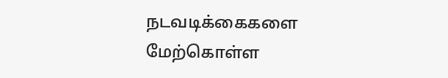நடவடிக்கைகளை மேற்கொள்ள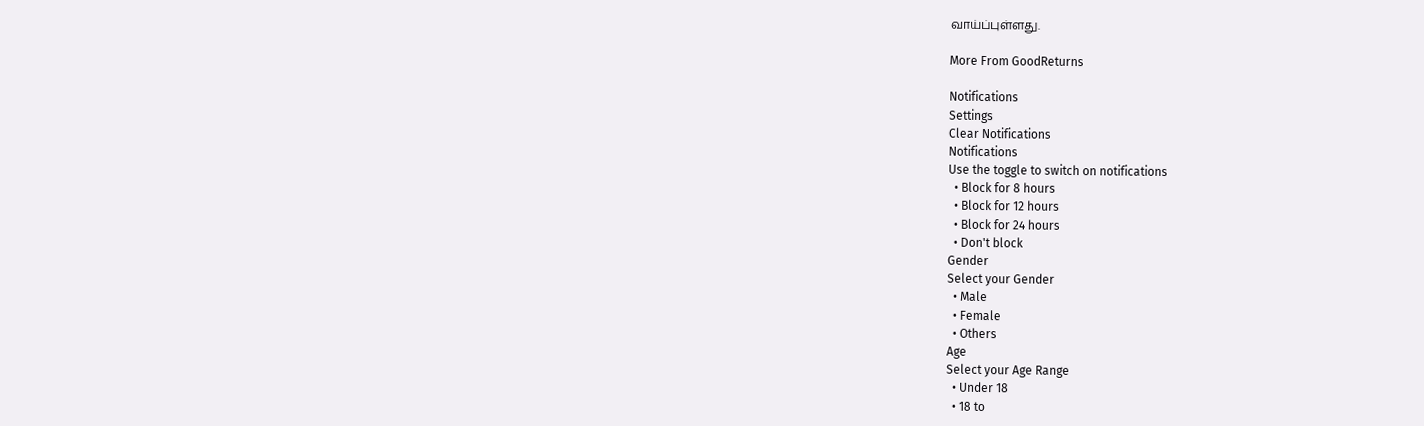வாய்ப்புள்ளது.

More From GoodReturns

Notifications
Settings
Clear Notifications
Notifications
Use the toggle to switch on notifications
  • Block for 8 hours
  • Block for 12 hours
  • Block for 24 hours
  • Don't block
Gender
Select your Gender
  • Male
  • Female
  • Others
Age
Select your Age Range
  • Under 18
  • 18 to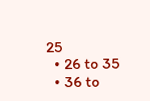25
  • 26 to 35
  • 36 to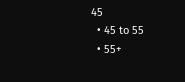45
  • 45 to 55
  • 55+